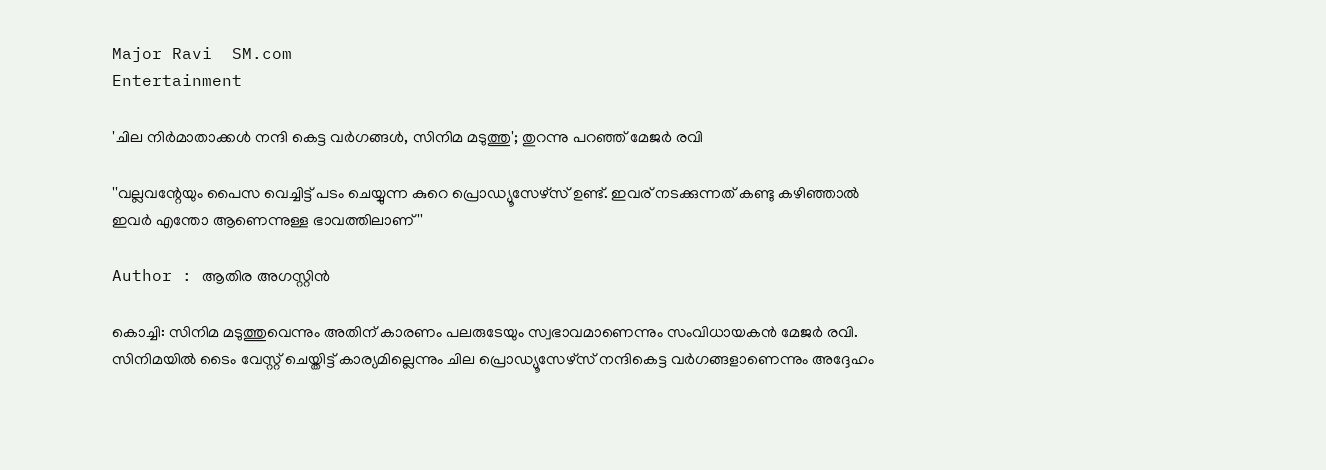Major Ravi  SM.com
Entertainment

'ചില നിര്‍മാതാക്കള്‍ നന്ദി കെട്ട വര്‍ഗങ്ങള്‍, സിനിമ മടുത്തു'; തുറന്നു പറഞ്ഞ് മേജര്‍ രവി

''വല്ലവന്റേയും പൈസ വെച്ചിട്ട് പടം ചെയ്യുന്ന കുറെ പ്രൊഡ്യൂസേഴ്‌സ് ഉണ്ട്. ഇവര് നടക്കുന്നത് കണ്ടു കഴിഞ്ഞാല്‍ ഇവര്‍ എന്തോ ആണെന്നുള്ള ഭാവത്തിലാണ് ''

Author : ആതിര അഗസ്റ്റിന്‍

കൊച്ചി: സിനിമ മടുത്തുവെന്നും അതിന് കാരണം പലരുടേയും സ്വഭാവമാണെന്നും സംവിധായകന്‍ മേജര്‍ രവി. സിനിമയില്‍ ടൈം വേസ്റ്റ് ചെയ്തിട്ട് കാര്യമില്ലെന്നും ചില പ്രൊഡ്യൂസേഴ്‌സ് നന്ദികെട്ട വര്‍ഗങ്ങളാണെന്നും അദ്ദേഹം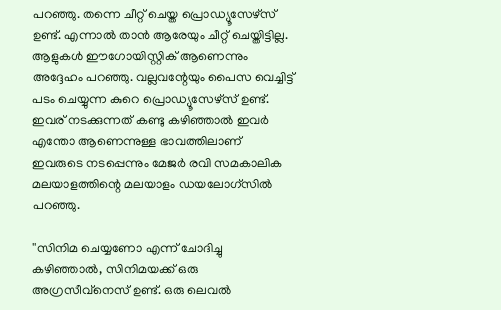പറഞ്ഞു. തന്നെ ചീറ്റ് ചെയ്ത പ്രൊഡ്യൂസേഴ്‌സ് ഉണ്ട്. എന്നാല്‍ താന്‍ ആരേയും ചീറ്റ് ചെയ്തിട്ടില്ല. ആളുകള്‍ ഈഗോയിസ്റ്റിക് ആണെന്നും അദ്ദേഹം പറഞ്ഞു. വല്ലവന്റേയും പൈസ വെച്ചിട്ട് പടം ചെയ്യുന്ന കുറെ പ്രൊഡ്യൂസേഴ്‌സ് ഉണ്ട്. ഇവര് നടക്കുന്നത് കണ്ടു കഴിഞ്ഞാല്‍ ഇവര്‍ എന്തോ ആണെന്നുള്ള ഭാവത്തിലാണ് ഇവരുടെ നടപ്പെന്നും മേജര്‍ രവി സമകാലിക മലയാളത്തിന്റെ മലയാളം ഡയലോഗ്‌സില്‍ പറഞ്ഞു.

''സിനിമ ചെയ്യണോ എന്ന് ചോദിച്ചു കഴിഞ്ഞാല്‍, സിനിമയക്ക് ഒരു അഗ്രസീവ്‌നെസ് ഉണ്ട്. ഒരു ലെവല്‍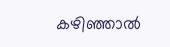കഴിഞ്ഞാല്‍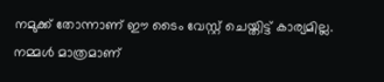നമുക്ക് തോന്നാണ് ഈ ടൈം വേസ്റ്റ് ചെയ്തിട്ട് കാര്യമില്ല. നമ്മള്‍ മാത്രമാണ്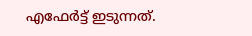എഫേര്‍ട്ട് ഇടുന്നത്.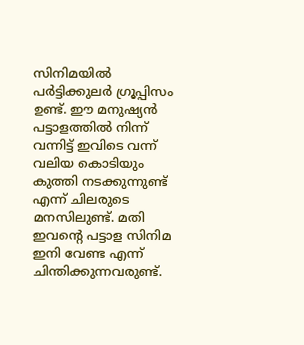സിനിമയില്‍ പര്‍ട്ടിക്കുലര്‍ ഗ്രൂപ്പിസം ഉണ്ട്. ഈ മനുഷ്യന്‍ പട്ടാളത്തില്‍ നിന്ന് വന്നിട്ട് ഇവിടെ വന്ന് വലിയ കൊടിയും കുത്തി നടക്കുന്നുണ്ട് എന്ന് ചിലരുടെ മനസിലുണ്ട്. മതി ഇവന്റെ പട്ടാള സിനിമ ഇനി വേണ്ട എന്ന് ചിന്തിക്കുന്നവരുണ്ട്.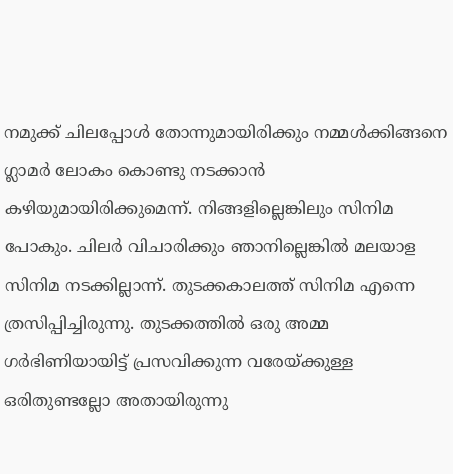നമുക്ക് ചിലപ്പോള്‍ തോന്നുമായിരിക്കും നമ്മള്‍ക്കിങ്ങനെ ഗ്ലാമര്‍ ലോകം കൊണ്ടു നടക്കാന്‍ കഴിയുമായിരിക്കുമെന്ന്. നിങ്ങളില്ലെങ്കിലും സിനിമ പോകും. ചിലര്‍ വിചാരിക്കും ഞാനില്ലെങ്കില്‍ മലയാള സിനിമ നടക്കില്ലാന്ന്. തുടക്കകാലത്ത് സിനിമ എന്നെ ത്രസിപ്പിച്ചിരുന്നു. തുടക്കത്തില്‍ ഒരു അമ്മ ഗര്‍ഭിണിയായിട്ട് പ്രസവിക്കുന്ന വരേയ്ക്കുള്ള ഒരിതുണ്ടല്ലോ അതായിരുന്നു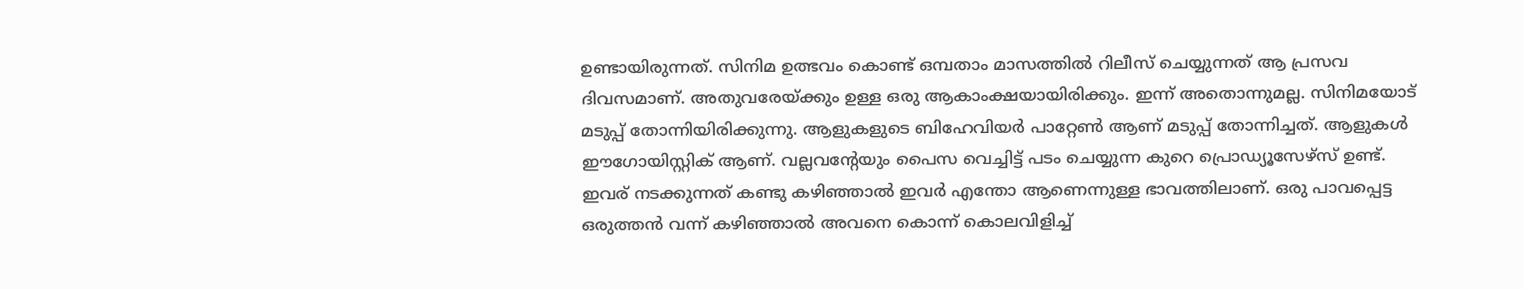ഉണ്ടായിരുന്നത്. സിനിമ ഉത്ഭവം കൊണ്ട് ഒമ്പതാം മാസത്തില്‍ റിലീസ് ചെയ്യുന്നത് ആ പ്രസവ ദിവസമാണ്. അതുവരേയ്ക്കും ഉള്ള ഒരു ആകാംക്ഷയായിരിക്കും. ഇന്ന് അതൊന്നുമല്ല. സിനിമയോട് മടുപ്പ് തോന്നിയിരിക്കുന്നു. ആളുകളുടെ ബിഹേവിയര്‍ പാറ്റേണ്‍ ആണ് മടുപ്പ് തോന്നിച്ചത്. ആളുകള്‍ ഈഗോയിസ്റ്റിക് ആണ്. വല്ലവന്റേയും പൈസ വെച്ചിട്ട് പടം ചെയ്യുന്ന കുറെ പ്രൊഡ്യൂസേഴ്‌സ് ഉണ്ട്. ഇവര് നടക്കുന്നത് കണ്ടു കഴിഞ്ഞാല്‍ ഇവര്‍ എന്തോ ആണെന്നുള്ള ഭാവത്തിലാണ്. ഒരു പാവപ്പെട്ട ഒരുത്തന്‍ വന്ന് കഴിഞ്ഞാല്‍ അവനെ കൊന്ന് കൊലവിളിച്ച്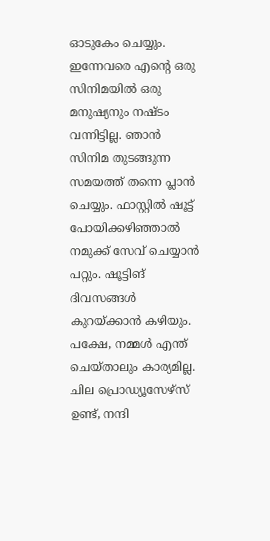ഓടുകേം ചെയ്യും. ഇന്നേവരെ എന്റെ ഒരു സിനിമയില്‍ ഒരു മനുഷ്യനും നഷ്ടം വന്നിട്ടില്ല. ഞാന്‍ സിനിമ തുടങ്ങുന്ന സമയത്ത് തന്നെ പ്ലാന്‍ ചെയ്യും. ഫാസ്റ്റില്‍ ഷൂട്ട് പോയിക്കഴിഞ്ഞാല്‍ നമുക്ക് സേവ് ചെയ്യാന്‍ പറ്റും. ഷൂട്ടിങ് ദിവസങ്ങള്‍ കുറയ്ക്കാന്‍ കഴിയും. പക്ഷേ, നമ്മള്‍ എന്ത് ചെയ്താലും കാര്യമില്ല. ചില പ്രൊഡ്യൂസേഴ്‌സ് ഉണ്ട്, നന്ദി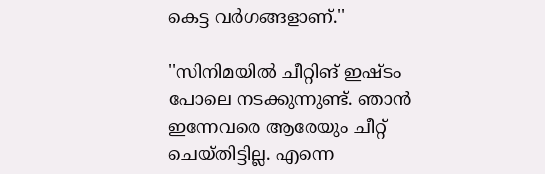കെട്ട വര്‍ഗങ്ങളാണ്.''

''സിനിമയില്‍ ചീറ്റിങ് ഇഷ്ടം പോലെ നടക്കുന്നുണ്ട്. ഞാന്‍ ഇന്നേവരെ ആരേയും ചീറ്റ് ചെയ്തിട്ടില്ല. എന്നെ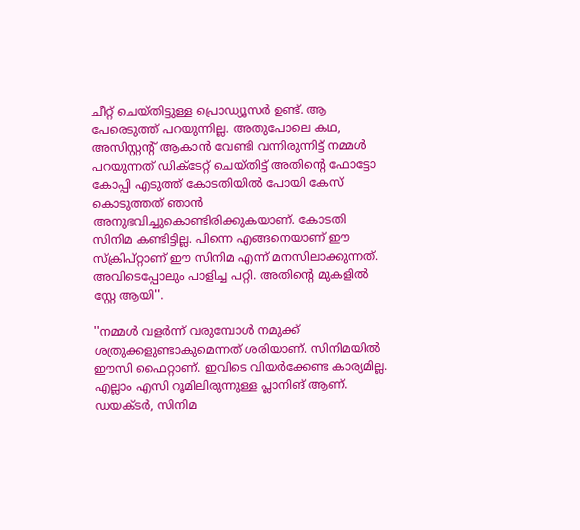ചീറ്റ് ചെയ്തിട്ടുള്ള പ്രൊഡ്യൂസര്‍ ഉണ്ട്. ആ പേരെടുത്ത് പറയുന്നില്ല. അതുപോലെ കഥ, അസിസ്റ്റന്റ് ആകാന്‍ വേണ്ടി വന്നിരുന്നിട്ട് നമ്മള്‍ പറയുന്നത് ഡിക്‌ടേറ്റ് ചെയ്തിട്ട് അതിന്റെ ഫോട്ടോ കോപ്പി എടുത്ത് കോടതിയില്‍ പോയി കേസ് കൊടുത്തത് ഞാന്‍ അനുഭവിച്ചുകൊണ്ടിരിക്കുകയാണ്. കോടതി സിനിമ കണ്ടിട്ടില്ല. പിന്നെ എങ്ങനെയാണ് ഈ സ്‌ക്രിപ്റ്റാണ് ഈ സിനിമ എന്ന് മനസിലാക്കുന്നത്. അവിടെപ്പോലും പാളിച്ച പറ്റി. അതിന്റെ മുകളില്‍ സ്റ്റേ ആയി''.

''നമ്മള്‍ വളര്‍ന്ന് വരുമ്പോള്‍ നമുക്ക് ശത്രുക്കളുണ്ടാകുമെന്നത് ശരിയാണ്. സിനിമയില്‍ ഈസി ഫൈറ്റാണ്. ഇവിടെ വിയര്‍ക്കേണ്ട കാര്യമില്ല. എല്ലാം എസി റൂമിലിരുന്നുള്ള പ്ലാനിങ് ആണ്. ഡയക്ടര്‍, സിനിമ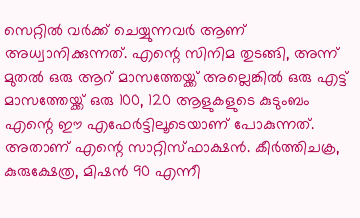സെറ്റില്‍ വര്‍ക്ക് ചെയ്യുന്നവര്‍ ആണ് അധ്വാനിക്കുന്നത്. എന്റെ സിനിമ തുടങ്ങി, അന്ന് മുതല്‍ ഒരു ആറ് മാസത്തേയ്ക്ക് അല്ലെങ്കില്‍ ഒരു എട്ട് മാസത്തേയ്ക്ക് ഒരു 100, 120 ആളുകളുടെ കുടുംബം എന്റെ ഈ എഫേര്‍ട്ടിലൂടെയാണ് പോകുന്നത്. അതാണ് എന്റെ സാറ്റിസ്ഫാക്ഷന്‍. കീര്‍ത്തിചക്ര, കുരുക്ഷേത്ര, മിഷന്‍ 90 എന്നീ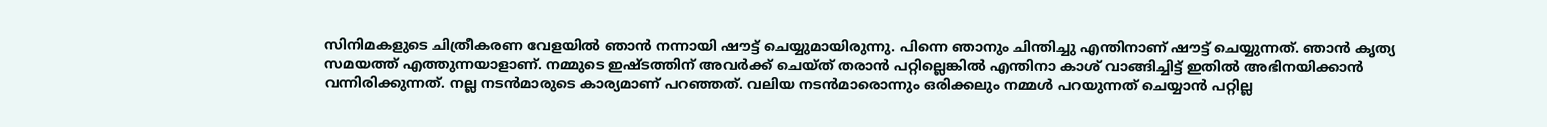സിനിമകളുടെ ചിത്രീകരണ വേളയില്‍ ഞാന്‍ നന്നായി ഷൗട്ട് ചെയ്യുമായിരുന്നു. പിന്നെ ഞാനും ചിന്തിച്ചു എന്തിനാണ് ഷൗട്ട് ചെയ്യുന്നത്. ഞാന്‍ കൃത്യ സമയത്ത് എത്തുന്നയാളാണ്. നമ്മുടെ ഇഷ്ടത്തിന് അവര്‍ക്ക് ചെയ്ത് തരാന്‍ പറ്റില്ലെങ്കില്‍ എന്തിനാ കാശ് വാങ്ങിച്ചിട്ട് ഇതില്‍ അഭിനയിക്കാന്‍ വന്നിരിക്കുന്നത്. നല്ല നടന്‍മാരുടെ കാര്യമാണ് പറഞ്ഞത്. വലിയ നടന്‍മാരൊന്നും ഒരിക്കലും നമ്മള്‍ പറയുന്നത് ചെയ്യാന്‍ പറ്റില്ല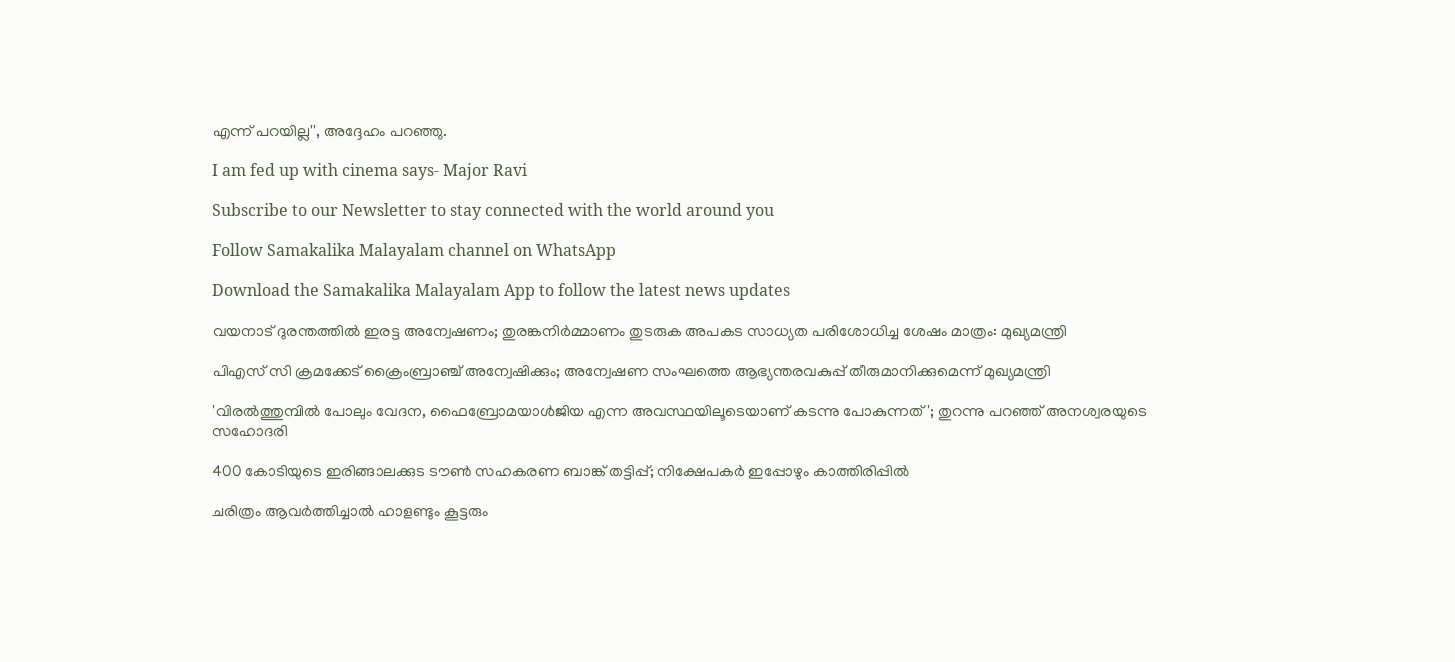എന്ന് പറയില്ല'', അദ്ദേഹം പറഞ്ഞു.

I am fed up with cinema says- Major Ravi

Subscribe to our Newsletter to stay connected with the world around you

Follow Samakalika Malayalam channel on WhatsApp

Download the Samakalika Malayalam App to follow the latest news updates

വയനാട് ദുരന്തത്തില്‍ ഇരട്ട അന്വേഷണം; തുരങ്കനിർമ്മാണം തുടരുക അപകട സാധ്യത പരിശോധിച്ച ശേഷം മാത്രം: മുഖ്യമന്ത്രി

പിഎസ് സി ക്രമക്കേട് ക്രൈംബ്രാഞ്ച് അന്വേഷിക്കും; അന്വേഷണ സംഘത്തെ ആഭ്യന്തരവകുപ്പ് തീരുമാനിക്കുമെന്ന് മുഖ്യമന്ത്രി

'വിരൽത്തുമ്പിൽ പോലും വേദന, ഫൈബ്രോമയാള്‍ജിയ എന്ന അവസ്ഥയിലൂടെയാണ് കടന്നു പോകുന്നത്'; തുറന്നു പറഞ്ഞ് അനശ്വരയുടെ സഹോദരി

400 കോടിയുടെ ഇരിങ്ങാലക്കുട ടൗൺ സഹകരണ ബാങ്ക് തട്ടിപ്പ്; നിക്ഷേപകർ ഇപ്പോഴും കാത്തിരിപ്പിൽ

ചരിത്രം ആവര്‍ത്തിച്ചാല്‍ ഹാളണ്ടും കൂട്ടരും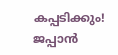കപ്പടിക്കും! ജപ്പാന്‍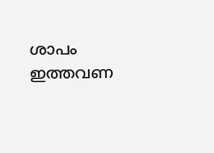ശാപം ഇത്തവണ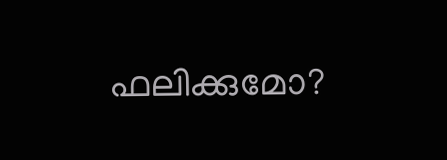ഫലിക്കുമോ?